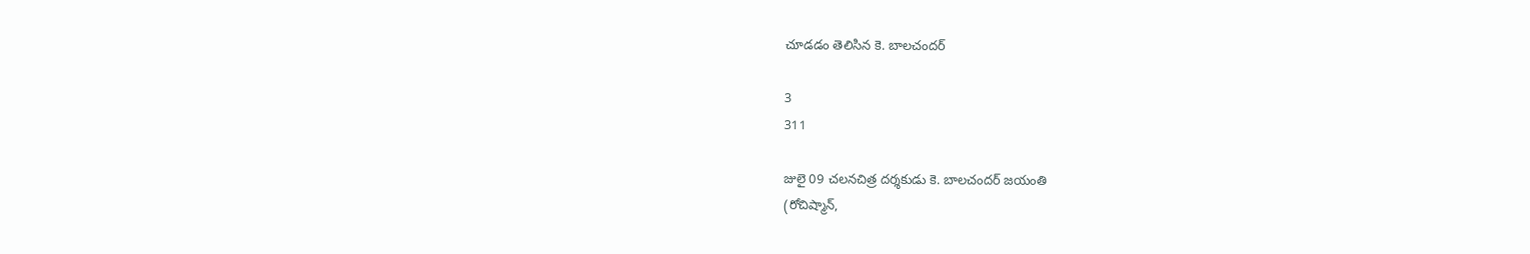చూడడం తెలిసిన కె. బాలచందర్

3
311

జులై 09 చలనచిత్ర దర్శకుడు కె. బాలచందర్ జయంతి
(రోచిష్మాన్,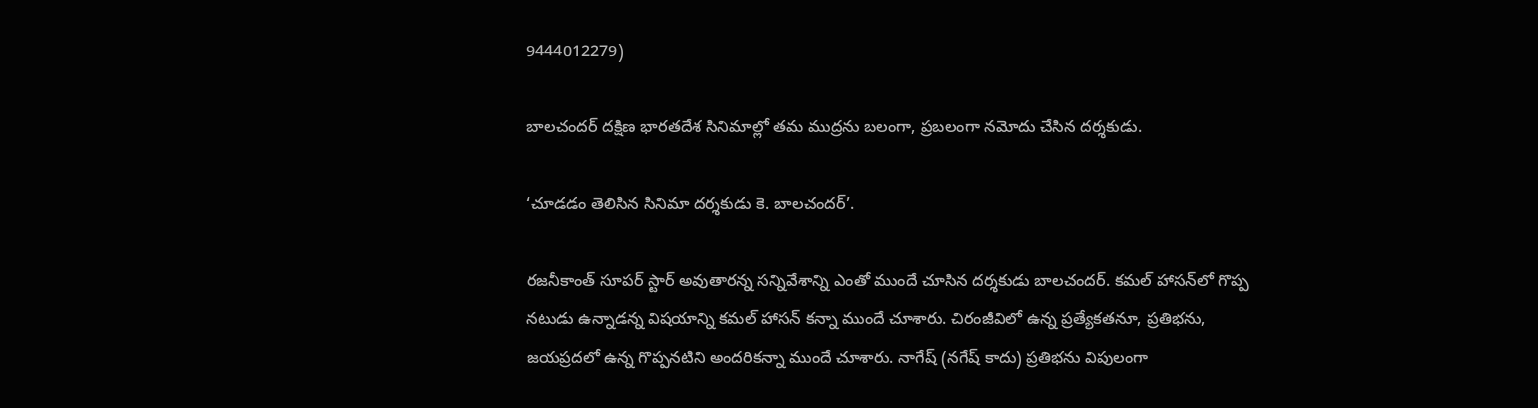9444012279)

బాలచందర్ దక్షిణ భారతదేశ సినిమాల్లో తమ ముద్రను బలంగా, ప్రబలంగా నమోదు చేసిన దర్శకుడు.

‘చూడడం తెలిసిన సినిమా దర్శకుడు కె. బాలచందర్’.

రజనీకాంత్ సూపర్ స్టార్ అవుతారన్న సన్నివేశాన్ని ఎంతో ముందే చూసిన దర్శకుడు బాలచందర్. కమల్ హాసన్‌లో గొప్ప‌ నటుడు‌ ఉన్నాడన్న విషయాన్ని కమల్ హాసన్ కన్నా ముందే చూశారు. చిరంజీవిలో ఉన్న ప్రత్యేకతనూ, ప్రతిభను, జయప్రదలో ఉన్న గొప్పనటిని అందరికన్నా ముందే చూశారు. నాగేష్ (నగేష్ కాదు) ప్రతిభను విపులంగా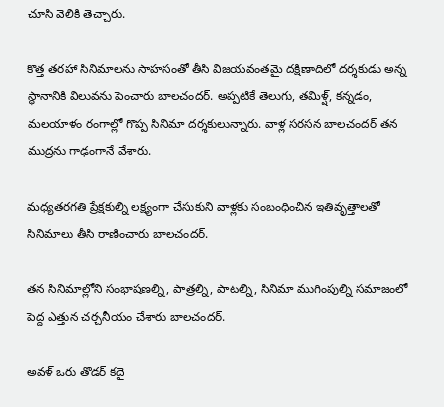చూసి వెలికి తెచ్చారు.

కొత్త తరహా‌ సినిమాలను సాహసంతో తీసి విజయవంతమై దక్షిణాదిలో దర్శకుడు అన్న స్థానానికి విలువను పెంచారు బాలచందర్. అప్పటికే తెలుగు‍, తమిళ్ష్, కన్నడం, మలయాళం రంగాల్లో గొప్ప సినిమా దర్శకులున్నారు. వాళ్ల సరసన బాలచందర్ తన ముద్రను గాఢంగానే వేశారు.

మధ్యతరగతి ప్రేక్షకుల్ని లక్ష్యంగా చేసుకుని వాళ్లకు సంబంధించిన‌ ఇతివృత్తాలతో సినిమాలు తీసి రాణించారు బాలచందర్.

తన సినిమాల్లోని సంభాషణల్ని, పాత్రల్ని, పాటల్ని, సినిమా ముగింపుల్ని సమాజంలో పెద్ద ఎత్తున చర్చనీయం చేశారు బాలచందర్.

అవళ్ ఒరు తొడర్ కదై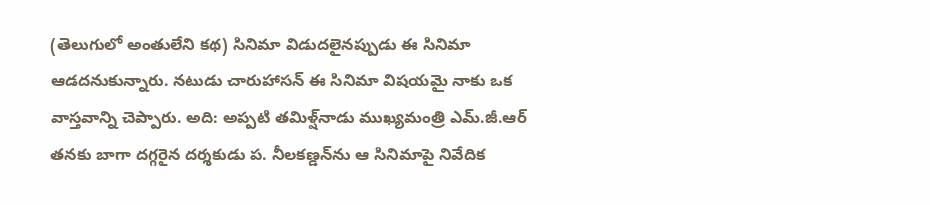(తెలుగులో అంతులేని కథ) సినిమా విడుదలైనప్పుడు ఈ సినిమా ఆడదనుకున్నారు. నటుడు చారుహాసన్ ఈ సినిమా విషయమై నాకు ఒక వాస్తవాన్ని చెప్పారు. అది: అప్పటి తమిళ్ష్‌నాడు ముఖ్యమంత్రి ఎమ్.జీ.ఆర్ తనకు బాగా దగ్గరైన దర్శకుడు ప. నీలకణ్డన్‌ను ఆ సినిమాపై నివేదిక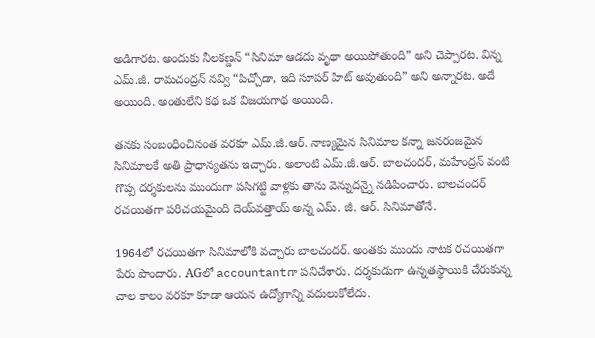అడిగారట. అందుకు నీలకణ్డన్ “సినిమా ఆడదు వృథా అయిపోతుంది” అని చెప్పారట. విన్న ఎమ్.జీ. రామచంద్రన్ నవ్వి “పిచ్చోడా, ఇది సూపర్ హిట్ అవుతుంది” అని అన్నారట. అదే అయింది. అంతులేని కథ ఒక విజయగాథ అయింది.

తనకు సంబంధించినంత వరకూ ఎమ్.జీ.ఆర్. నాణ్యమైన సినిమాల కన్నా జనరంజమైన సినిమాలకే అతి ప్రాధాన్యతను ఇచ్చారు. అలాంటి ఎమ్.జీ.ఆర్. బాలచందర్, మహేంద్రన్ వంటి గొప్ప దర్శకులను ముందుగా పసిగట్టి వాళ్లకు తాను వెన్నుదన్నై నడిపించారు. బాలచందర్ రచయితగా పరిచయమైంది దెయ్‌వత్తాయ్ అన్న ఎమ్. జీ. ఆర్. సినిమాతోనే.

1964లో‌ రచయితగా సినిమాలోకి వచ్చారు బాలచందర్. అంతకు ముందు నాటక రచయితగా పేరు పొందారు. AGలో accountantగా పనిచేశారు‌. దర్శకుడుగా ఉన్నతస్థాయికి చేరుకున్న చాల కాలం వరకూ కూడా ఆయన ఉద్యోగాన్ని వదులుకోలేదు.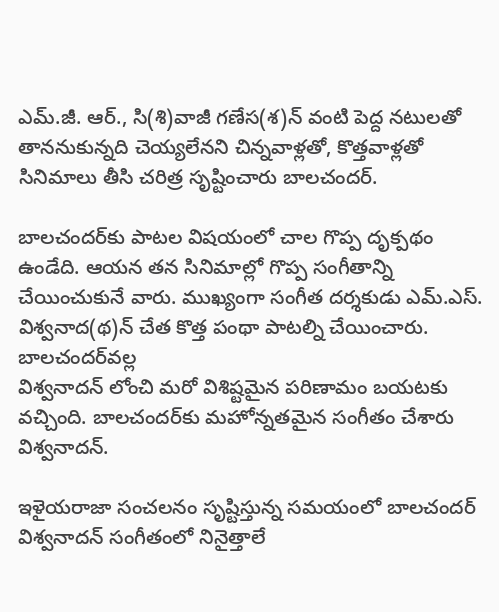ఎమ్.జీ. ఆర్., సి(శి)వాజీ గణేస(శ)న్ వంటి పెద్ద నటులతో తాననుకున్నది చెయ్యలేనని చిన్నవాళ్లతో, కొత్తవాళ్లతో సినిమాలు తీసి చరిత్ర సృష్టించారు బాలచందర్.

బాలచందర్‌కు పాటల విషయంలో చాల గొప్ప దృక్పథం ఉండేది. ఆయన తన సినిమాల్లో గొప్ప సంగీతాన్ని చేయించుకునే వారు. ముఖ్యంగా సంగీత దర్శకుడు ఎమ్.ఎస్. విశ్వనాద(థ)న్ చేత కొత్త పంథా పాటల్ని చేయించారు. బాలచందర్‌వల్ల
విశ్వనాదన్ లోంచి మరో విశిష్టమైన పరిణామం బయటకు వచ్చింది. బాలచందర్‌కు మహోన్నతమైన సంగీతం చేశారు విశ్వనాదన్.

ఇళైయరాజా సంచలనం సృష్టిస్తున్న‌ సమయంలో బాలచందర్ విశ్వనాదన్ సంగీతంలో నినైత్తాలే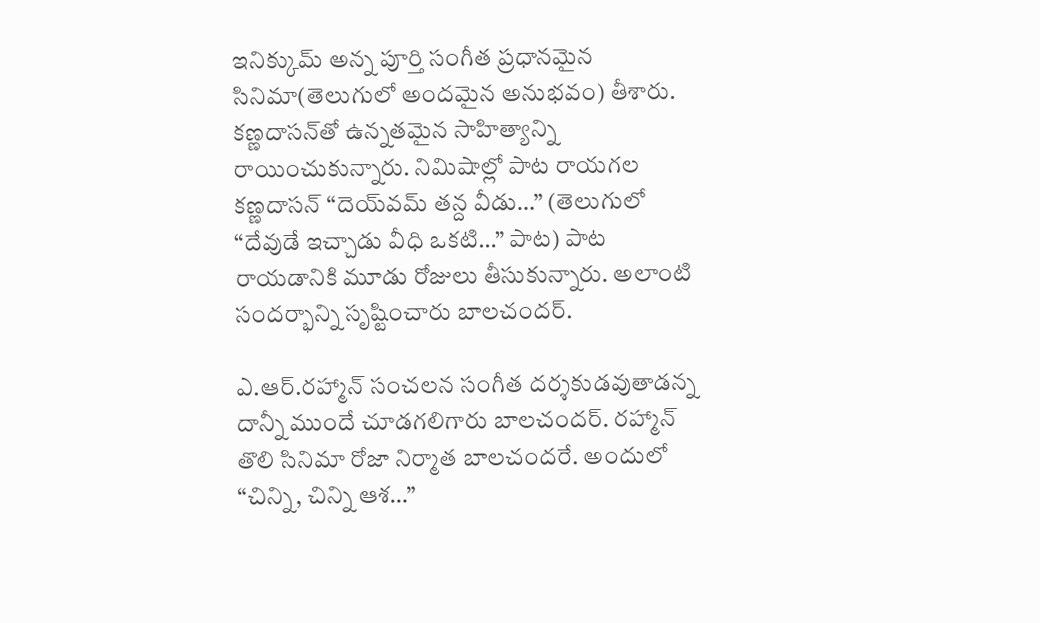ఇనిక్కుమ్ అన్న పూర్తి సంగీత ప్రధానమైన సినిమా(తెలుగులో అందమైన అనుభవం) తీశారు. కణ్ణదాసన్‌తో ఉన్నతమైన సాహిత్యాన్ని‌ రాయించుకున్నారు. నిమిషాల్లో పాట రాయగల కణ్ణదాసన్ “దెయ్‌వమ్ తన్ద వీడు…” (తెలుగులో “దేవుడే ఇచ్చాడు వీధి ఒకటి…” పాట) పాట రాయడానికి మూడు రోజులు తీసుకున్నారు. అలాంటి సందర్భాన్ని సృష్టించారు బాలచందర్.

ఎ.ఆర్.రహ్మాన్ సంచలన సంగీత దర్శకుడవుతాడన్న దాన్నీ ముందే చూడగలిగారు బాలచందర్. రహ్మాన్ తొలి సినిమా రోజా నిర్మాత బాలచందరే. అందులో “చిన్ని, చిన్ని ఆశ…”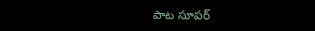పాట సూపర్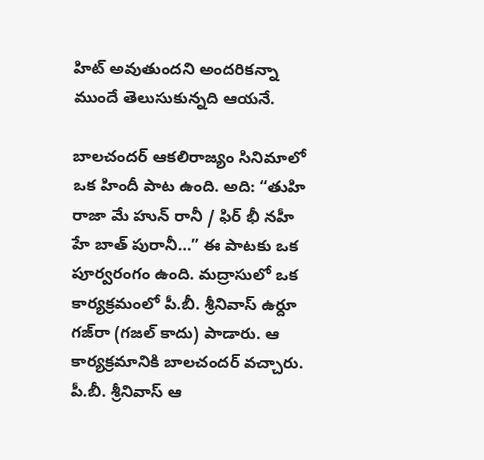హిట్‌ అవుతుందని అందరికన్నా ముందే తెలుసుకున్నది ఆయనే.

బాలచందర్ ఆకలి‌రాజ్యం సినిమాలో ఒక‌ హిందీ పాట ఉంది. అది: “తుహి రాజా‌ మే హున్ రానీ / ఫిర్ భీ నహీ హే బాత్ పురానీ…” ఈ పాటకు ఒక పూర్వరంగం ఉంది. మద్రాసులో ఒక‌ కార్యక్రమంలో పీ.బీ. శ్రీనివాస్ ఉర్దూ గజ్‌రా (గజల్ కాదు) పాడారు. ఆ కార్యక్రమానికి బాలచందర్ వచ్చారు. పీ.బీ. శ్రీనివాస్ ఆ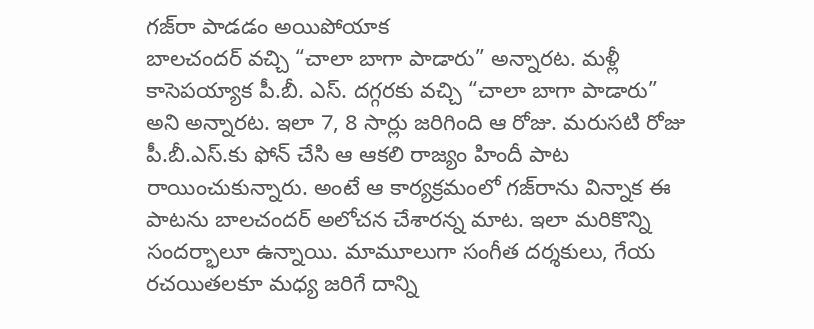గజ్‌రా పాడడం అయిపోయాక
బాలచందర్ వచ్చి “చాలా బాగా పాడారు” అన్నారట. మళ్లీ కాసెపయ్యాక పీ.బీ. ఎస్. దగ్గరకు వచ్చి‌ “చాలా బాగా పాడారు” అని‌ అన్నారట. ఇలా 7, 8 సార్లు జరిగింది ఆ రోజు. మరుసటి రోజు పీ.బీ.ఎస్.కు ఫోన్ చేసి ఆ ఆకలి రాజ్యం హిందీ పాట రాయించుకున్నారు. అంటే ఆ కార్యక్రమంలో గజ్‌రాను విన్నాక ఈ పాటను బాలచందర్ అలోచన చేశారన్న మాట. ఇలా మరికొన్ని సందర్భాలూ ఉన్నాయి. మామూలుగా సంగీత దర్శకులు, గేయ రచయితలకూ మధ్య జరిగే దాన్ని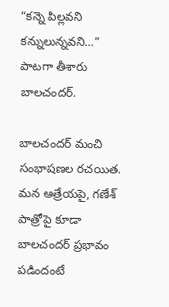“కన్నె పిల్లవని కన్నులున్నవని…” పాటగా తీశారు బాలచందర్.

బాలచందర్ మంచి‌ సంభాషణల రచయిత. మన ఆత్రేయపై, గణేశ్ పాత్రోపై కూడా బాలచందర్ ప్రభావం పడిందంటే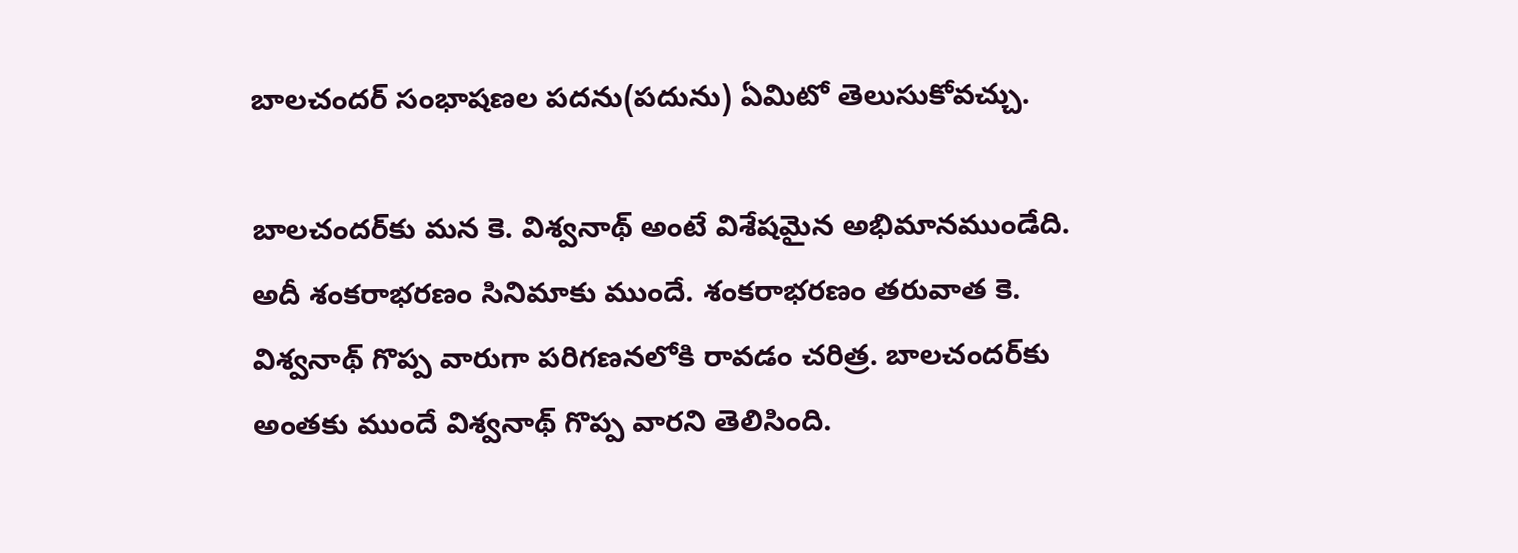బాలచందర్ సంభాషణల పదను(పదును) ఏమిటో తెలుసుకోవచ్చు.

బాలచందర్‌కు మన కె. విశ్వనాథ్ అంటే విశేషమైన అభిమానముండేది. అదీ శంకరాభరణం సినిమాకు ముందే. శంకరాభరణం తరువాత కె. విశ్వనాథ్ గొప్ప వారుగా పరిగణనలోకి రావడం చరిత్ర‌. బాలచందర్‌కు
అంతకు ముందే విశ్వనాథ్ గొప్ప వారని తెలిసింది.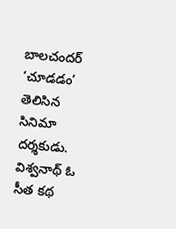బాలచందర్ ‘చూడడం’ తెలిసిన సినిమా దర్శకుడు. విశ్వనాథ్ ఓ సీత కథ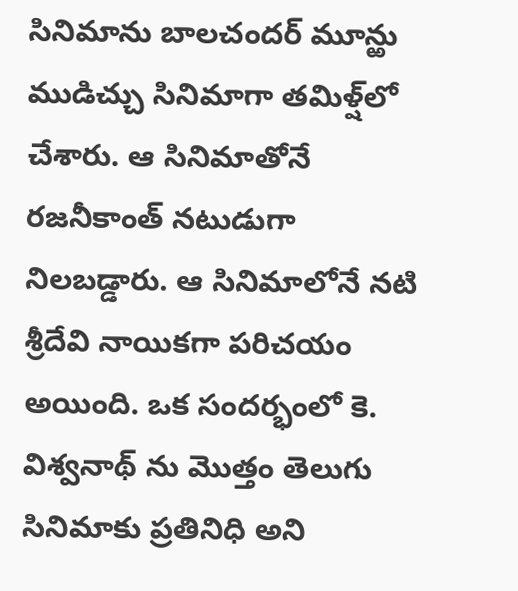సినిమాను బాలచందర్ మూన్ఱు ముడిచ్చు‌ సినిమాగా తమిళ్ష్‌లో చేశారు. ఆ సినిమాతోనే రజనీకాంత్ నటుడుగా నిలబడ్డారు. ఆ సినిమాలోనే నటి శ్రీదేవి నాయికగా పరిచయం అయింది. ఒక సందర్భంలో కె. విశ్వనాథ్ ను మొత్తం తెలుగు సినిమాకు ప్రతినిధి అని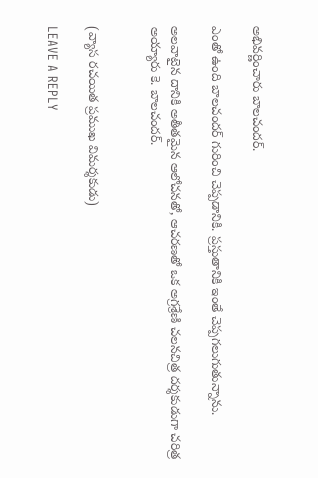అభివర్ణించారు బాలచందర్.

ఎంతో ఉంది బాలచందర్ గురించి చెప్పడానికి. ప్రస్తుతానికి ఇంతే చెప్పగలుగుతున్నాను.

అలవాటైన దానికి అతీతమైన ఆలోచనతో, ఆచరణతో ఒక అగ్రశ్రేణి చలనచిత్ర దర్శకుడుగా చరిత్ర అయ్యారు కె. బాలచందర్.


(వ్యాస రచయిత ప్రముఖ విమర్శకుడు)

LEAVE A REPLY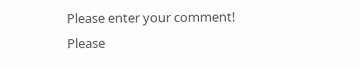Please enter your comment!
Please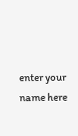enter your name here